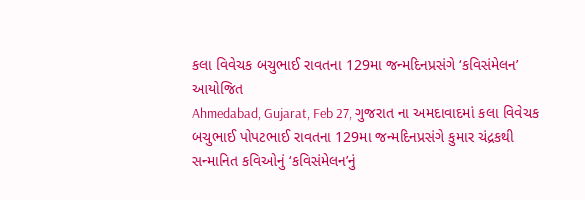કલા વિવેચક બચુભાઈ રાવતના 129મા જન્મદિનપ્રસંગે ‘કવિસંમેલન’ આયોજિત
Ahmedabad, Gujarat, Feb 27, ગુજરાત ના અમદાવાદમાં કલા વિવેચક બચુભાઈ પોપટભાઈ રાવતના 129મા જન્મદિનપ્રસંગે કુમાર ચંદ્રકથી સન્માનિત કવિઓનું ‘કવિસંમેલન’નું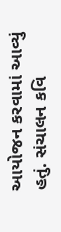આયોજન કરવામાં આવ્યું હતું. સંચાલન કવિ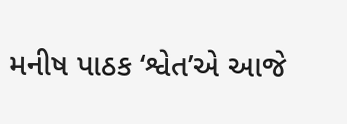મનીષ પાઠક ‘શ્વેત’એ આજે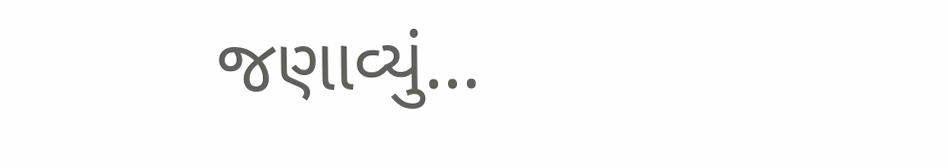જણાવ્યું…